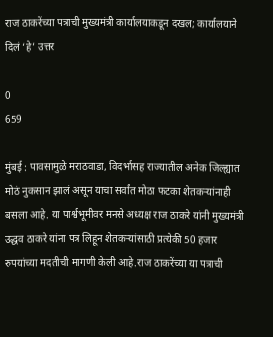राज ठाकरेंच्या पत्राची मुख्यमंत्री कार्यालयाकडून दखल; कार्यालयाने दिलं ‘हे’ उत्तर

0
659

मुंबई : पावसामुळे मराठवाडा, विदर्भासह राज्यातील अनेक जिल्ह्यात मोठं नुकसान झालं असून याचा सर्वांत मोठा फटका शेतकऱ्यांनाही बसला आहे. या पार्श्वभूमीवर मनसे अध्यक्ष राज ठाकरे यांनी मुख्यमंत्री उद्धव ठाकरे यांना पत्र लिहून शेतकऱ्यांसाठी प्रत्येकी 50 हजार रुपयांच्या मदतीची मागणी केली आहे.राज ठाकरेंच्या या पत्राची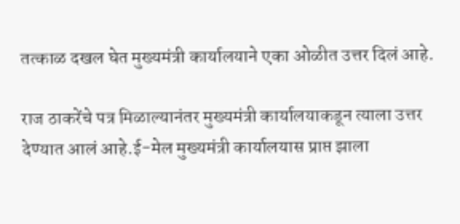तत्काळ दखल घेत मुख्यमंत्री कार्यालयाने एका ओळीत उत्तर दिलं आहे.

राज ठाकरेंचे पत्र मिळाल्यानंतर मुख्यमंत्री कार्यालयाकडून त्याला उत्तर देण्यात आलं आहे.ई-मेल मुख्यमंत्री कार्यालयास प्राप्त झाला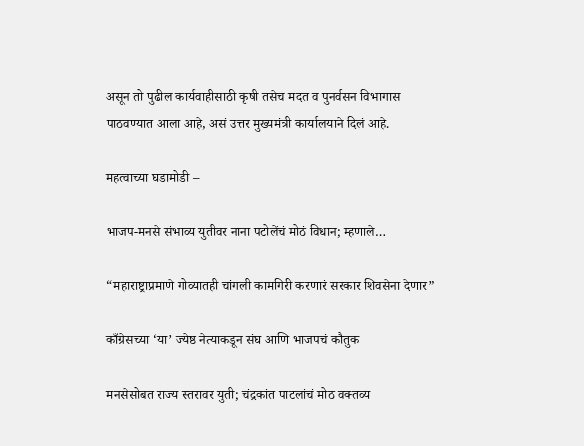असून तो पुढील कार्यवाहीसाठी कृषी तसेच मदत व पुनर्वसन विभागास पाठवण्यात आला आहे, असं उत्तर मुख्यमंत्री कार्यालयाने दिलं आहे.

महत्वाच्या घडामोडी –

भाजप-मनसे संभाव्य युतीवर नाना पटोलेंचं मोठं विधान; म्हणाले…

“महाराष्ट्राप्रमाणे गोव्यातही चांगली कामगिरी करणारं सरकार शिवसेना देणार”

काँग्रेसच्या ‘या’ ज्येष्ठ नेत्याकडून संघ आणि भाजपचं कौतुक

मनसेसोबत राज्य स्तरावर युती; चंद्रकांत पाटलांचं मोठ वक्तव्य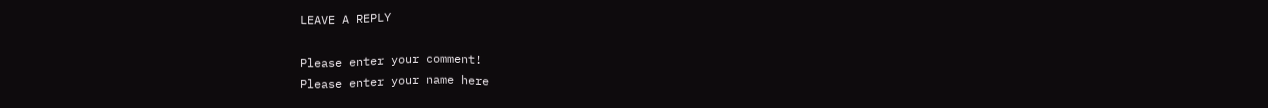LEAVE A REPLY

Please enter your comment!
Please enter your name here